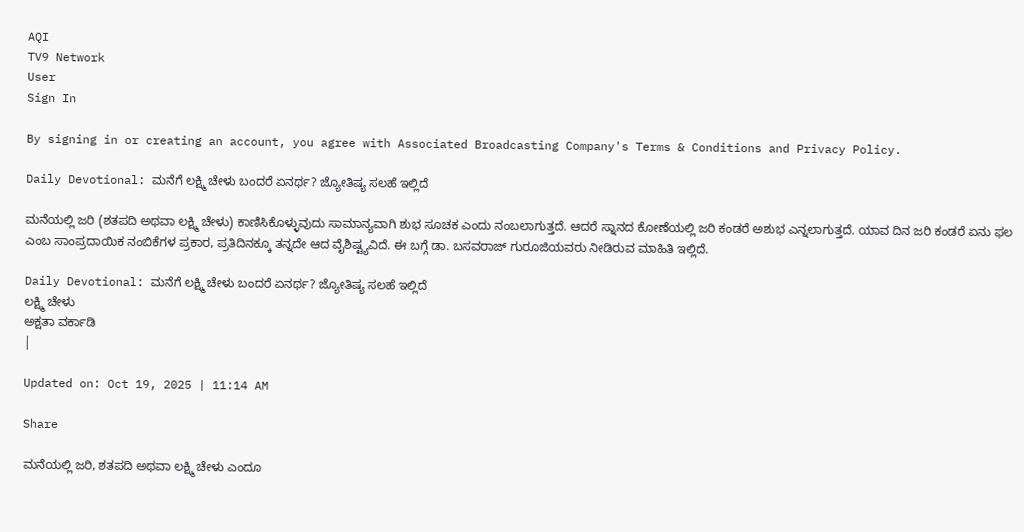AQI
TV9 Network
User
Sign In

By signing in or creating an account, you agree with Associated Broadcasting Company's Terms & Conditions and Privacy Policy.

Daily Devotional: ಮನೆಗೆ ಲಕ್ಷ್ಮಿ ಚೇಳು ಬಂದರೆ ಏನರ್ಥ? ಜ್ಯೋತಿಷ್ಯ ಸಲಹೆ ಇಲ್ಲಿದೆ

ಮನೆಯಲ್ಲಿ ಜರಿ (ಶತಪದಿ ಅಥವಾ ಲಕ್ಷ್ಮಿ ಚೇಳು) ಕಾಣಿಸಿಕೊಳ್ಳುವುದು ಸಾಮಾನ್ಯವಾಗಿ ಶುಭ ಸೂಚಕ ಎಂದು ನಂಬಲಾಗುತ್ತದೆ. ಆದರೆ ಸ್ನಾನದ ಕೋಣೆಯಲ್ಲಿ ಜರಿ ಕಂಡರೆ ಅಶುಭ ಎನ್ನಲಾಗುತ್ತದೆ. ಯಾವ ದಿನ ಜರಿ ಕಂಡರೆ ಏನು ಫಲ ಎಂಬ ಸಾಂಪ್ರದಾಯಿಕ ನಂಬಿಕೆಗಳ ಪ್ರಕಾರ, ಪ್ರತಿದಿನಕ್ಕೂ ತನ್ನದೇ ಆದ ವೈಶಿಷ್ಟ್ಯವಿದೆ. ಈ ಬಗ್ಗೆ ಡಾ. ಬಸವರಾಜ್ ಗುರೂಜಿಯವರು ನೀಡಿರುವ ಮಾಹಿತಿ ಇಲ್ಲಿದೆ.

Daily Devotional: ಮನೆಗೆ ಲಕ್ಷ್ಮಿ ಚೇಳು ಬಂದರೆ ಏನರ್ಥ? ಜ್ಯೋತಿಷ್ಯ ಸಲಹೆ ಇಲ್ಲಿದೆ
ಲಕ್ಷ್ಮಿ ಚೇಳು
ಅಕ್ಷತಾ ವರ್ಕಾಡಿ
|

Updated on: Oct 19, 2025 | 11:14 AM

Share

ಮನೆಯಲ್ಲಿ ಜರಿ, ಶತಪದಿ ಅಥವಾ ಲಕ್ಷ್ಮಿ ಚೇಳು ಎಂದೂ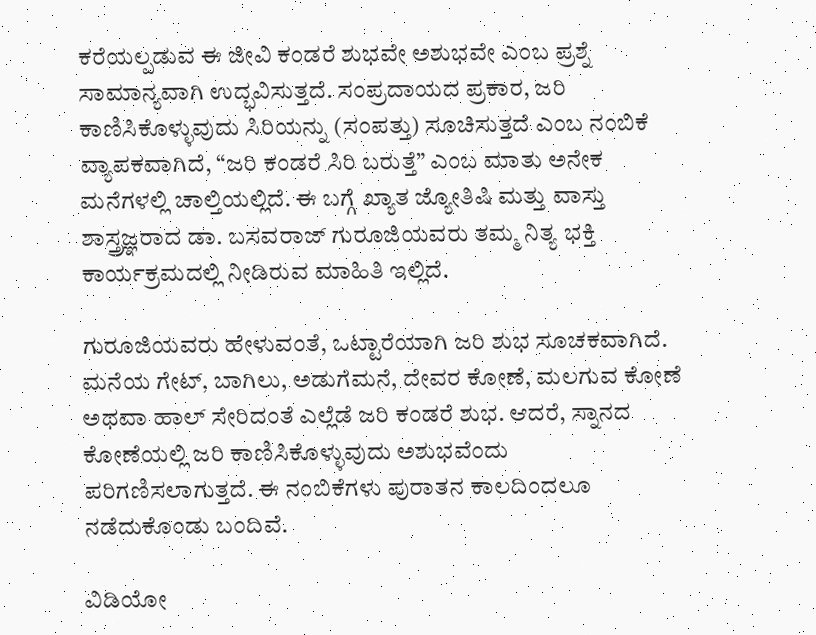ಕರೆಯಲ್ಪಡುವ ಈ ಜೀವಿ ಕಂಡರೆ ಶುಭವೇ ಅಶುಭವೇ ಎಂಬ ಪ್ರಶ್ನೆ ಸಾಮಾನ್ಯವಾಗಿ ಉದ್ಭವಿಸುತ್ತದೆ. ಸಂಪ್ರದಾಯದ ಪ್ರಕಾರ, ಜರಿ ಕಾಣಿಸಿಕೊಳ್ಳುವುದು ಸಿರಿಯನ್ನು (ಸಂಪತ್ತು) ಸೂಚಿಸುತ್ತದೆ ಎಂಬ ನಂಬಿಕೆ ವ್ಯಾಪಕವಾಗಿದೆ, “ಜರಿ ಕಂಡರೆ ಸಿರಿ ಬರುತ್ತೆ” ಎಂಬ ಮಾತು ಅನೇಕ ಮನೆಗಳಲ್ಲಿ ಚಾಲ್ತಿಯಲ್ಲಿದೆ. ಈ ಬಗ್ಗೆ ಖ್ಯಾತ ಜ್ಯೋತಿಷಿ ಮತ್ತು ವಾಸ್ತು ಶಾಸ್ತ್ರಜ್ಞರಾದ ಡಾ. ಬಸವರಾಜ್ ಗುರೂಜಿಯವರು ತಮ್ಮ ನಿತ್ಯ ಭಕ್ತಿ ಕಾರ್ಯಕ್ರಮದಲ್ಲಿ ನೀಡಿರುವ ಮಾಹಿತಿ ಇಲ್ಲಿದೆ.

ಗುರೂಜಿಯವರು ಹೇಳುವಂತೆ, ಒಟ್ಟಾರೆಯಾಗಿ ಜರಿ ಶುಭ ಸೂಚಕವಾಗಿದೆ. ಮನೆಯ ಗೇಟ್, ಬಾಗಿಲು, ಅಡುಗೆಮನೆ, ದೇವರ ಕೋಣೆ, ಮಲಗುವ ಕೋಣೆ ಅಥವಾ ಹಾಲ್ ಸೇರಿದಂತೆ ಎಲ್ಲೆಡೆ ಜರಿ ಕಂಡರೆ ಶುಭ. ಆದರೆ, ಸ್ನಾನದ ಕೋಣೆಯಲ್ಲಿ ಜರಿ ಕಾಣಿಸಿಕೊಳ್ಳುವುದು ಅಶುಭವೆಂದು ಪರಿಗಣಿಸಲಾಗುತ್ತದೆ. ಈ ನಂಬಿಕೆಗಳು ಪುರಾತನ ಕಾಲದಿಂದಲೂ ನಡೆದುಕೊಂಡು ಬಂದಿವೆ.

ವಿಡಿಯೋ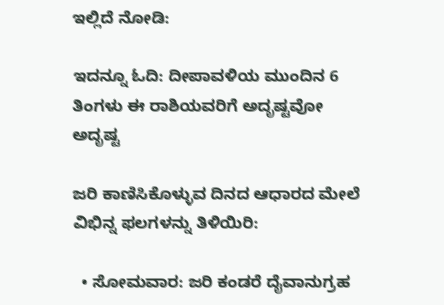ಇಲ್ಲಿದೆ ನೋಡಿ:

ಇದನ್ನೂ ಓದಿ: ದೀಪಾವಳಿಯ ಮುಂದಿನ 6 ತಿಂಗಳು ಈ ರಾಶಿಯವರಿಗೆ ಅದೃಷ್ಟವೋ ಅದೃಷ್ಟ

ಜರಿ ಕಾಣಿಸಿಕೊಳ್ಳುವ ದಿನದ ಆಧಾರದ ಮೇಲೆ ವಿಭಿನ್ನ ಫಲಗಳನ್ನು ತಿಳಿಯಿರಿ:

  • ಸೋಮವಾರ: ಜರಿ ಕಂಡರೆ ದೈವಾನುಗ್ರಹ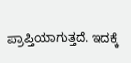ಪ್ರಾಪ್ತಿಯಾಗುತ್ತದೆ. ಇದಕ್ಕೆ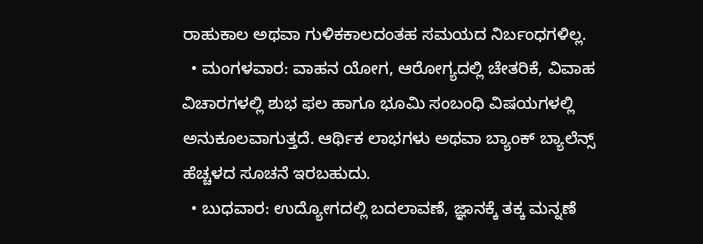ರಾಹುಕಾಲ ಅಥವಾ ಗುಳಿಕಕಾಲದಂತಹ ಸಮಯದ ನಿರ್ಬಂಧಗಳಿಲ್ಲ.
  • ಮಂಗಳವಾರ: ವಾಹನ ಯೋಗ, ಆರೋಗ್ಯದಲ್ಲಿ ಚೇತರಿಕೆ, ವಿವಾಹ ವಿಚಾರಗಳಲ್ಲಿ ಶುಭ ಫಲ ಹಾಗೂ ಭೂಮಿ ಸಂಬಂಧಿ ವಿಷಯಗಳಲ್ಲಿ ಅನುಕೂಲವಾಗುತ್ತದೆ. ಆರ್ಥಿಕ ಲಾಭಗಳು ಅಥವಾ ಬ್ಯಾಂಕ್ ಬ್ಯಾಲೆನ್ಸ್ ಹೆಚ್ಚಳದ ಸೂಚನೆ ಇರಬಹುದು.
  • ಬುಧವಾರ: ಉದ್ಯೋಗದಲ್ಲಿ ಬದಲಾವಣೆ, ಜ್ಞಾನಕ್ಕೆ ತಕ್ಕ ಮನ್ನಣೆ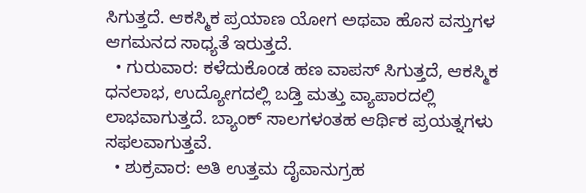ಸಿಗುತ್ತದೆ. ಆಕಸ್ಮಿಕ ಪ್ರಯಾಣ ಯೋಗ ಅಥವಾ ಹೊಸ ವಸ್ತುಗಳ ಆಗಮನದ ಸಾಧ್ಯತೆ ಇರುತ್ತದೆ.
  • ಗುರುವಾರ: ಕಳೆದುಕೊಂಡ ಹಣ ವಾಪಸ್ ಸಿಗುತ್ತದೆ, ಆಕಸ್ಮಿಕ ಧನಲಾಭ, ಉದ್ಯೋಗದಲ್ಲಿ ಬಡ್ತಿ ಮತ್ತು ವ್ಯಾಪಾರದಲ್ಲಿ ಲಾಭವಾಗುತ್ತದೆ. ಬ್ಯಾಂಕ್ ಸಾಲಗಳಂತಹ ಆರ್ಥಿಕ ಪ್ರಯತ್ನಗಳು ಸಫಲವಾಗುತ್ತವೆ.
  • ಶುಕ್ರವಾರ: ಅತಿ ಉತ್ತಮ ದೈವಾನುಗ್ರಹ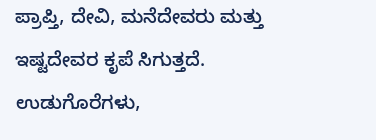ಪ್ರಾಪ್ತಿ, ದೇವಿ, ಮನೆದೇವರು ಮತ್ತು ಇಷ್ಟದೇವರ ಕೃಪೆ ಸಿಗುತ್ತದೆ. ಉಡುಗೊರೆಗಳು,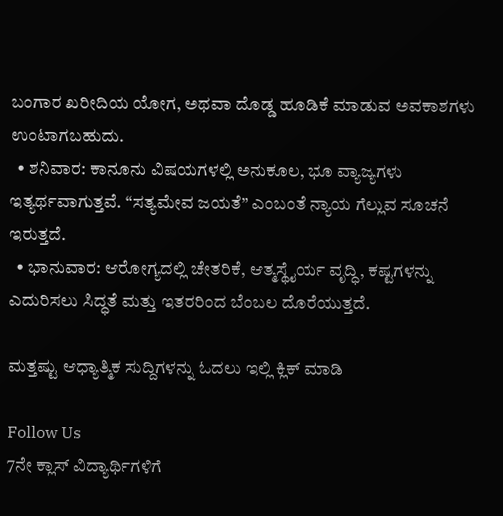ಬಂಗಾರ ಖರೀದಿಯ ಯೋಗ, ಅಥವಾ ದೊಡ್ಡ ಹೂಡಿಕೆ ಮಾಡುವ ಅವಕಾಶಗಳು ಉಂಟಾಗಬಹುದು.
  • ಶನಿವಾರ: ಕಾನೂನು ವಿಷಯಗಳಲ್ಲಿ ಅನುಕೂಲ, ಭೂ ವ್ಯಾಜ್ಯಗಳು ಇತ್ಯರ್ಥವಾಗುತ್ತವೆ. “ಸತ್ಯಮೇವ ಜಯತೆ” ಎಂಬಂತೆ ನ್ಯಾಯ ಗೆಲ್ಲುವ ಸೂಚನೆ ಇರುತ್ತದೆ.
  • ಭಾನುವಾರ: ಆರೋಗ್ಯದಲ್ಲಿ ಚೇತರಿಕೆ, ಆತ್ಮಸ್ಥೈರ್ಯ ವೃದ್ಧಿ, ಕಷ್ಟಗಳನ್ನು ಎದುರಿಸಲು ಸಿದ್ಧತೆ ಮತ್ತು ಇತರರಿಂದ ಬೆಂಬಲ ದೊರೆಯುತ್ತದೆ.

ಮತ್ತಷ್ಟು ಆಧ್ಯಾತ್ಮಿಕ ಸುದ್ದಿಗಳನ್ನು ಓದಲು ಇಲ್ಲಿ ಕ್ಲಿಕ್ ಮಾಡಿ

Follow Us
7ನೇ ಕ್ಲಾಸ್ ವಿದ್ಯಾರ್ಥಿಗಳಿಗೆ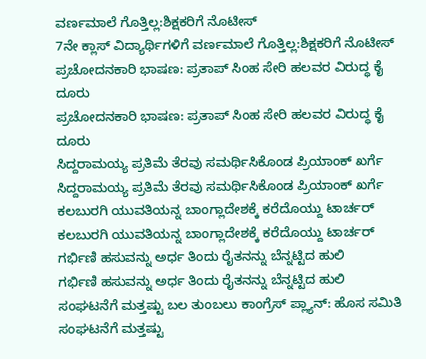ವರ್ಣಮಾಲೆ ಗೊತ್ತಿಲ್ಲ:ಶಿಕ್ಷಕರಿಗೆ ನೊಟೀಸ್
7ನೇ ಕ್ಲಾಸ್ ವಿದ್ಯಾರ್ಥಿಗಳಿಗೆ ವರ್ಣಮಾಲೆ ಗೊತ್ತಿಲ್ಲ:ಶಿಕ್ಷಕರಿಗೆ ನೊಟೀಸ್
ಪ್ರಚೋದನಕಾರಿ ಭಾಷಣ: ಪ್ರತಾಪ್ ಸಿಂಹ ಸೇರಿ ಹಲವರ ವಿರುದ್ಧ ಕೈ ದೂರು
ಪ್ರಚೋದನಕಾರಿ ಭಾಷಣ: ಪ್ರತಾಪ್ ಸಿಂಹ ಸೇರಿ ಹಲವರ ವಿರುದ್ಧ ಕೈ ದೂರು
ಸಿದ್ದರಾಮಯ್ಯ ಪ್ರತಿಮೆ ತೆರವು ಸಮರ್ಥಿಸಿಕೊಂಡ ಪ್ರಿಯಾಂಕ್ ಖರ್ಗೆ
ಸಿದ್ದರಾಮಯ್ಯ ಪ್ರತಿಮೆ ತೆರವು ಸಮರ್ಥಿಸಿಕೊಂಡ ಪ್ರಿಯಾಂಕ್ ಖರ್ಗೆ
ಕಲಬುರಗಿ ಯುವತಿಯನ್ನ ಬಾಂಗ್ಲಾದೇಶಕ್ಕೆ ಕರೆದೊಯ್ದು ಟಾರ್ಚರ್
ಕಲಬುರಗಿ ಯುವತಿಯನ್ನ ಬಾಂಗ್ಲಾದೇಶಕ್ಕೆ ಕರೆದೊಯ್ದು ಟಾರ್ಚರ್
ಗರ್ಭಿಣಿ ಹಸುವನ್ನು ಅರ್ಧ ತಿಂದು ರೈತನನ್ನು ಬೆನ್ನಟ್ಟಿದ ಹುಲಿ
ಗರ್ಭಿಣಿ ಹಸುವನ್ನು ಅರ್ಧ ತಿಂದು ರೈತನನ್ನು ಬೆನ್ನಟ್ಟಿದ ಹುಲಿ
ಸಂಘಟನೆಗೆ ಮತ್ತಷ್ಟು ಬಲ‌ ತುಂಬಲು ಕಾಂಗ್ರೆಸ್ ಪ್ಲ್ಯಾನ್: ಹೊಸ ಸಮಿತಿ
ಸಂಘಟನೆಗೆ ಮತ್ತಷ್ಟು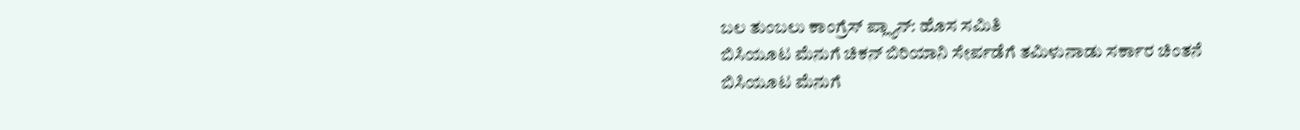ಬಲ‌ ತುಂಬಲು ಕಾಂಗ್ರೆಸ್ ಪ್ಲ್ಯಾನ್: ಹೊಸ ಸಮಿತಿ
ಬಿಸಿಯೂಟ ಮೆನುಗೆ ಚಿಕನ್ ಬಿರಿಯಾನಿ ಸೇರ್ಪಡೆಗೆ ತಮಿಳುನಾಡು ಸರ್ಕಾರ ಚಿಂತನೆ
ಬಿಸಿಯೂಟ ಮೆನುಗೆ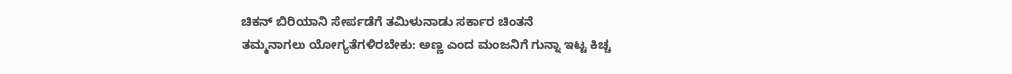ಚಿಕನ್ ಬಿರಿಯಾನಿ ಸೇರ್ಪಡೆಗೆ ತಮಿಳುನಾಡು ಸರ್ಕಾರ ಚಿಂತನೆ
ತಮ್ಮನಾಗಲು ಯೋಗ್ಯತೆಗಳಿರಬೇಕು: ಅಣ್ಣ ಎಂದ ಮಂಜನಿಗೆ ಗುನ್ನಾ ಇಟ್ಟ ಕಿಚ್ಚ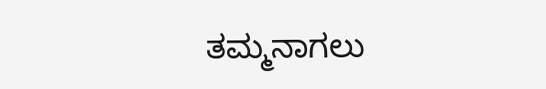ತಮ್ಮನಾಗಲು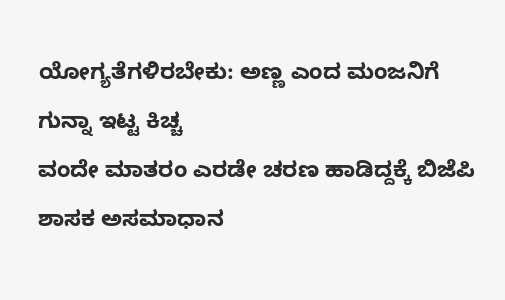ಯೋಗ್ಯತೆಗಳಿರಬೇಕು: ಅಣ್ಣ ಎಂದ ಮಂಜನಿಗೆ ಗುನ್ನಾ ಇಟ್ಟ ಕಿಚ್ಚ
ವಂದೇ ಮಾತರಂ ಎರಡೇ ಚರಣ ಹಾಡಿದ್ದಕ್ಕೆ ಬಿಜೆಪಿ ಶಾಸಕ ಅಸಮಾಧಾನ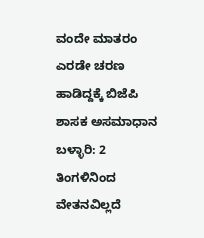ವಂದೇ ಮಾತರಂ ಎರಡೇ ಚರಣ ಹಾಡಿದ್ದಕ್ಕೆ ಬಿಜೆಪಿ ಶಾಸಕ ಅಸಮಾಧಾನ
ಬಳ್ಳಾರಿ: 2 ತಿಂಗಳಿನಿಂದ ವೇತನವಿಲ್ಲದೆ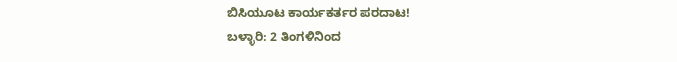ಬಿಸಿಯೂಟ ಕಾರ್ಯಕರ್ತರ ಪರದಾಟ!
ಬಳ್ಳಾರಿ: 2 ತಿಂಗಳಿನಿಂದ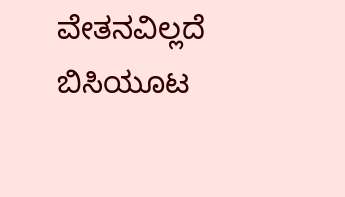ವೇತನವಿಲ್ಲದೆ ಬಿಸಿಯೂಟ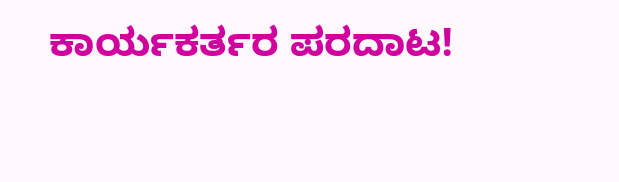ಕಾರ್ಯಕರ್ತರ ಪರದಾಟ!